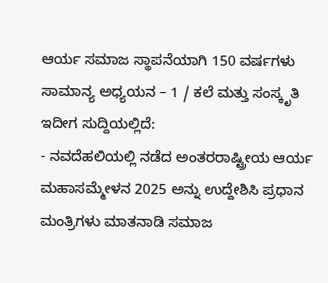ಆರ್ಯ ಸಮಾಜ ಸ್ಥಾಪನೆಯಾಗಿ 150 ವರ್ಷಗಳು
ಸಾಮಾನ್ಯ ಅಧ್ಯಯನ – 1 / ಕಲೆ ಮತ್ತು ಸಂಸ್ಕೃತಿ
ಇದೀಗ ಸುದ್ದಿಯಲ್ಲಿದೆ:
- ನವದೆಹಲಿಯಲ್ಲಿ ನಡೆದ ಅಂತರರಾಷ್ಟ್ರೀಯ ಆರ್ಯ ಮಹಾಸಮ್ಮೇಳನ 2025 ಅನ್ನು ಉದ್ದೇಶಿಸಿ ಪ್ರಧಾನ ಮಂತ್ರಿಗಳು ಮಾತನಾಡಿ ಸಮಾಜ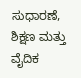ಸುಧಾರಣೆ, ಶಿಕ್ಷಣ ಮತ್ತು ವೈದಿಕ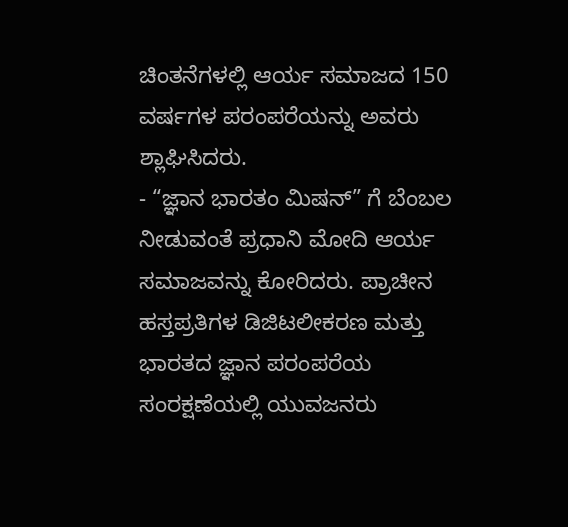ಚಿಂತನೆಗಳಲ್ಲಿ ಆರ್ಯ ಸಮಾಜದ 150 ವರ್ಷಗಳ ಪರಂಪರೆಯನ್ನು ಅವರು ಶ್ಲಾಘಿಸಿದರು.
- “ಜ್ಞಾನ ಭಾರತಂ ಮಿಷನ್” ಗೆ ಬೆಂಬಲ ನೀಡುವಂತೆ ಪ್ರಧಾನಿ ಮೋದಿ ಆರ್ಯ ಸಮಾಜವನ್ನು ಕೋರಿದರು. ಪ್ರಾಚೀನ ಹಸ್ತಪ್ರತಿಗಳ ಡಿಜಿಟಲೀಕರಣ ಮತ್ತು ಭಾರತದ ಜ್ಞಾನ ಪರಂಪರೆಯ ಸಂರಕ್ಷಣೆಯಲ್ಲಿ ಯುವಜನರು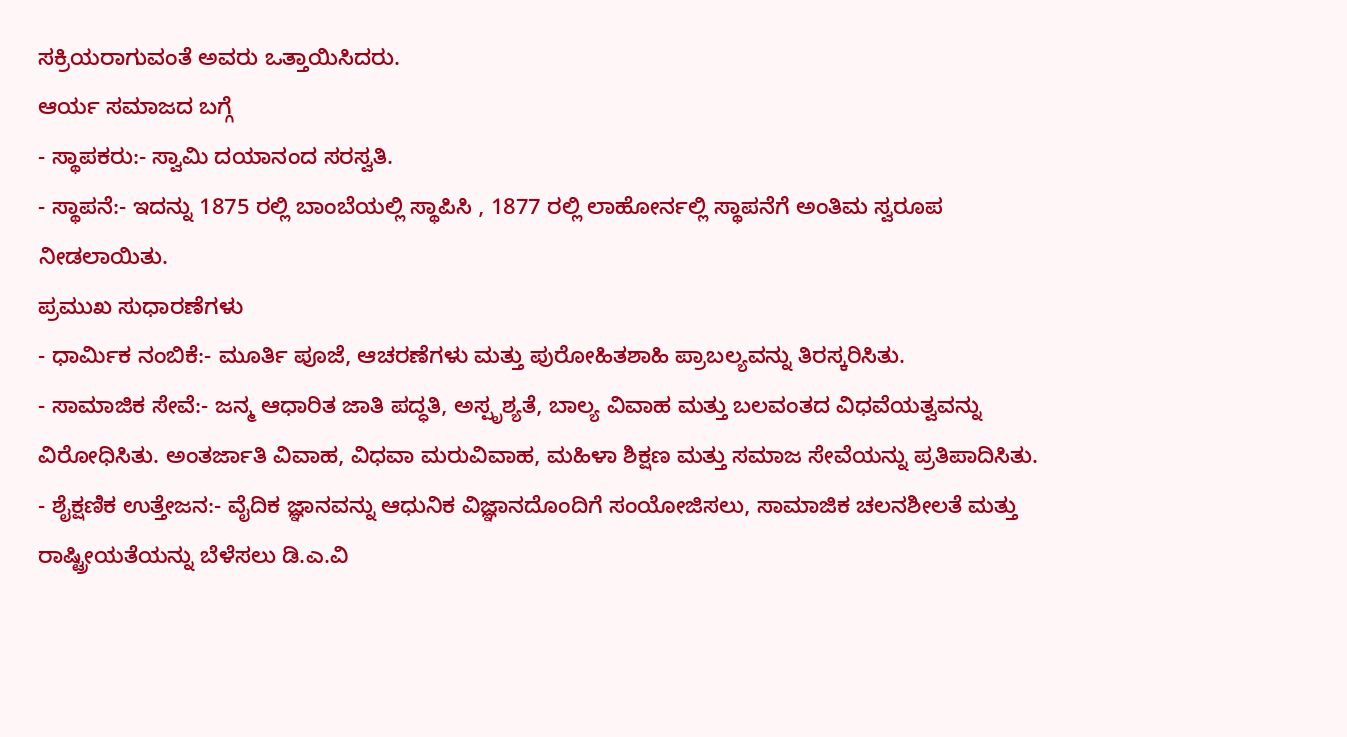ಸಕ್ರಿಯರಾಗುವಂತೆ ಅವರು ಒತ್ತಾಯಿಸಿದರು.
ಆರ್ಯ ಸಮಾಜದ ಬಗ್ಗೆ
- ಸ್ಥಾಪಕರು:- ಸ್ವಾಮಿ ದಯಾನಂದ ಸರಸ್ವತಿ.
- ಸ್ಥಾಪನೆ:- ಇದನ್ನು 1875 ರಲ್ಲಿ ಬಾಂಬೆಯಲ್ಲಿ ಸ್ಥಾಪಿಸಿ , 1877 ರಲ್ಲಿ ಲಾಹೋರ್ನಲ್ಲಿ ಸ್ಥಾಪನೆಗೆ ಅಂತಿಮ ಸ್ವರೂಪ ನೀಡಲಾಯಿತು.
ಪ್ರಮುಖ ಸುಧಾರಣೆಗಳು
- ಧಾರ್ಮಿಕ ನಂಬಿಕೆ:- ಮೂರ್ತಿ ಪೂಜೆ, ಆಚರಣೆಗಳು ಮತ್ತು ಪುರೋಹಿತಶಾಹಿ ಪ್ರಾಬಲ್ಯವನ್ನು ತಿರಸ್ಕರಿಸಿತು.
- ಸಾಮಾಜಿಕ ಸೇವೆ:- ಜನ್ಮ ಆಧಾರಿತ ಜಾತಿ ಪದ್ಧತಿ, ಅಸ್ಪೃಶ್ಯತೆ, ಬಾಲ್ಯ ವಿವಾಹ ಮತ್ತು ಬಲವಂತದ ವಿಧವೆಯತ್ವವನ್ನು ವಿರೋಧಿಸಿತು. ಅಂತರ್ಜಾತಿ ವಿವಾಹ, ವಿಧವಾ ಮರುವಿವಾಹ, ಮಹಿಳಾ ಶಿಕ್ಷಣ ಮತ್ತು ಸಮಾಜ ಸೇವೆಯನ್ನು ಪ್ರತಿಪಾದಿಸಿತು.
- ಶೈಕ್ಷಣಿಕ ಉತ್ತೇಜನ:- ವೈದಿಕ ಜ್ಞಾನವನ್ನು ಆಧುನಿಕ ವಿಜ್ಞಾನದೊಂದಿಗೆ ಸಂಯೋಜಿಸಲು, ಸಾಮಾಜಿಕ ಚಲನಶೀಲತೆ ಮತ್ತು ರಾಷ್ಟ್ರೀಯತೆಯನ್ನು ಬೆಳೆಸಲು ಡಿ.ಎ.ವಿ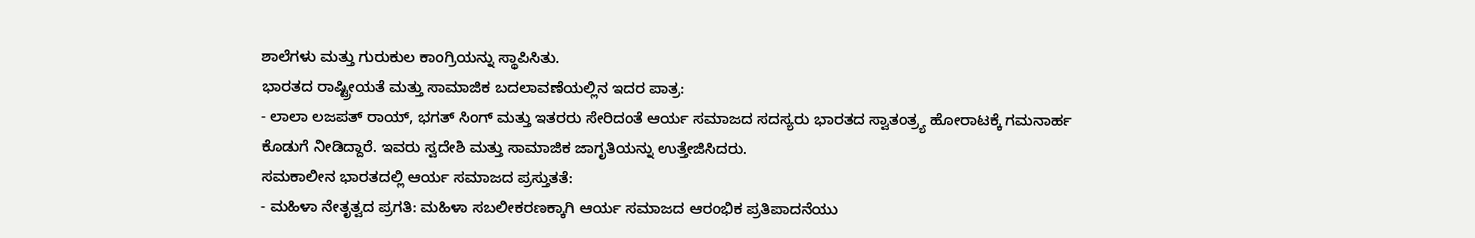ಶಾಲೆಗಳು ಮತ್ತು ಗುರುಕುಲ ಕಾಂಗ್ರಿಯನ್ನು ಸ್ಥಾಪಿಸಿತು.
ಭಾರತದ ರಾಷ್ಟ್ರೀಯತೆ ಮತ್ತು ಸಾಮಾಜಿಕ ಬದಲಾವಣೆಯಲ್ಲಿನ ಇದರ ಪಾತ್ರ:
- ಲಾಲಾ ಲಜಪತ್ ರಾಯ್, ಭಗತ್ ಸಿಂಗ್ ಮತ್ತು ಇತರರು ಸೇರಿದಂತೆ ಆರ್ಯ ಸಮಾಜದ ಸದಸ್ಯರು ಭಾರತದ ಸ್ವಾತಂತ್ರ್ಯ ಹೋರಾಟಕ್ಕೆ ಗಮನಾರ್ಹ ಕೊಡುಗೆ ನೀಡಿದ್ದಾರೆ. ಇವರು ಸ್ವದೇಶಿ ಮತ್ತು ಸಾಮಾಜಿಕ ಜಾಗೃತಿಯನ್ನು ಉತ್ತೇಜಿಸಿದರು.
ಸಮಕಾಲೀನ ಭಾರತದಲ್ಲಿ ಆರ್ಯ ಸಮಾಜದ ಪ್ರಸ್ತುತತೆ:
- ಮಹಿಳಾ ನೇತೃತ್ವದ ಪ್ರಗತಿ: ಮಹಿಳಾ ಸಬಲೀಕರಣಕ್ಕಾಗಿ ಆರ್ಯ ಸಮಾಜದ ಆರಂಭಿಕ ಪ್ರತಿಪಾದನೆಯು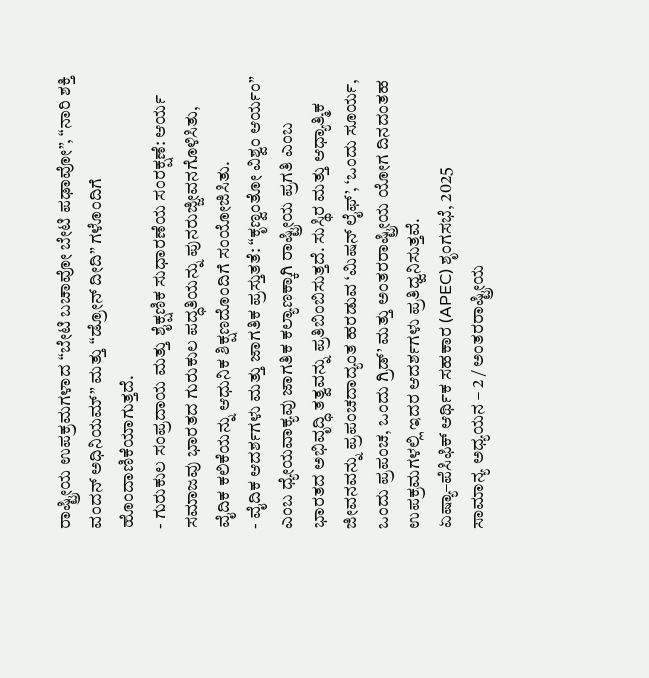ರಾಷ್ಟ್ರೀಯ ಉಪಕ್ರಮಗಳಾದ “ಬೇಟಿ ಬಚಾವೋ ಬೇಟಿ ಪಢಾವೋ”, “ನಾರಿ ಶಕ್ತಿ ವಂದನ್ ಅಧಿನಿಯಮ್” ಮತ್ತು “ಡ್ರೋನ್ ದೀದಿ” ಗಳೊಂದಿಗೆ ಹೊಂದಾಣಿಕೆಯಾಗುತ್ತದೆ.
- ಗುರುಕುಲ ಸಂಪ್ರದಾಯ ಮತ್ತು ಶೈಕ್ಷಣಿಕ ಸುಧಾರಣೆಯ ಸಂರಕ್ಷಣೆ: ಆರ್ಯ ಸಮಾಜವು ಭಾರತದ ಗುರುಕುಲ ಪದ್ಧತಿಯನ್ನು ಪುನರುಜ್ಜೀವನಗೊಳಿಸಿತು, ವೈದಿಕ ಕಲಿಕೆಯನ್ನು ಆಧುನಿಕ ಶಿಕ್ಷಣದೊಂದಿಗೆ ಸಂಯೋಜಿಸಿತು.
- ವೈದಿಕ ಆದರ್ಶಗಳು ಮತ್ತು ಜಾಗತಿಕ ಪ್ರಸ್ತುತತೆ: “ಕೃಣ್ವಂತೋ ವಿಶ್ವಂ ಆರ್ಯಂ” ಎಂಬ ಧ್ಯೇಯವಾಕ್ಯವು ಜಾಗತಿಕ ಕಲ್ಯಾಣಕ್ಕಾಗಿ ರಾಷ್ಟ್ರೀಯ ಪ್ರಗತಿ ಎಂಬ ಭಾರತದ ಅಭಿವೃದ್ಧಿ ತತ್ವವನ್ನು ಪ್ರತಿಬಿಂಬಿಸುತ್ತದೆ. ಸುಸ್ಥಿರ ಮತ್ತು ಆಧ್ಯಾತ್ಮಿಕ ಜೀವನವನ್ನು ಪ್ರಪಂಚದಾದ್ಯಂತ ಹರಡುವ ‘ಮಿಷನ್ ಲೈಫ್’, ‘ಒಂದು ಸೂರ್ಯ, ಒಂದು ಪ್ರಪಂಚ, ಒಂದು ಗ್ರಿಡ್’ ಮತ್ತು ಅಂತರರಾಷ್ಟ್ರೀಯ ಯೋಗ ದಿನದಂತಹ ಉಪಕ್ರಮಗಳಲ್ಲಿ ಇದರ ಆದರ್ಶಗಳು ಪ್ರತಿಧ್ವನಿಸುತ್ತವೆ.
ಏಷ್ಯಾ–ಪೆಸಿಫಿಕ್ ಆರ್ಥಿಕ ಸಹಕಾರ (APEC) ಶೃಂಗಸಭೆ, 2025
ಸಾಮಾನ್ಯ ಅಧ್ಯಯನ – 2 / ಅಂತರರಾಷ್ಟ್ರೀಯ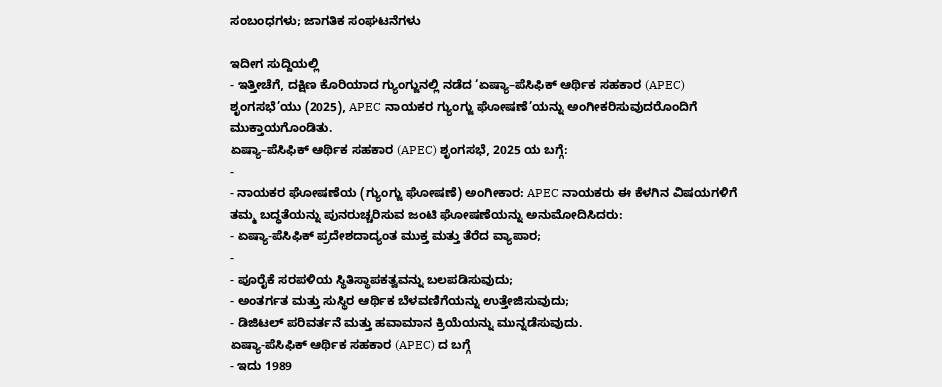ಸಂಬಂಧಗಳು; ಜಾಗತಿಕ ಸಂಘಟನೆಗಳು

ಇದೀಗ ಸುದ್ದಿಯಲ್ಲಿ
- ಇತ್ತೀಚೆಗೆ, ದಕ್ಷಿಣ ಕೊರಿಯಾದ ಗ್ಯುಂಗ್ಜುನಲ್ಲಿ ನಡೆದ ‘ಏಷ್ಯಾ–ಪೆಸಿಫಿಕ್ ಆರ್ಥಿಕ ಸಹಕಾರ (APEC) ಶೃಂಗಸಭೆ’ಯು (2025), APEC ನಾಯಕರ ಗ್ಯುಂಗ್ಜು ಘೋಷಣೆ’ಯನ್ನು ಅಂಗೀಕರಿಸುವುದರೊಂದಿಗೆ ಮುಕ್ತಾಯಗೊಂಡಿತು.
ಏಷ್ಯಾ–ಪೆಸಿಫಿಕ್ ಆರ್ಥಿಕ ಸಹಕಾರ (APEC) ಶೃಂಗಸಭೆ, 2025 ಯ ಬಗ್ಗೆ:
-
- ನಾಯಕರ ಘೋಷಣೆಯ (ಗ್ಯುಂಗ್ಜು ಘೋಷಣೆ) ಅಂಗೀಕಾರ: APEC ನಾಯಕರು ಈ ಕೆಳಗಿನ ವಿಷಯಗಳಿಗೆ ತಮ್ಮ ಬದ್ಧತೆಯನ್ನು ಪುನರುಚ್ಚರಿಸುವ ಜಂಟಿ ಘೋಷಣೆಯನ್ನು ಅನುಮೋದಿಸಿದರು:
- ಏಷ್ಯಾ-ಪೆಸಿಫಿಕ್ ಪ್ರದೇಶದಾದ್ಯಂತ ಮುಕ್ತ ಮತ್ತು ತೆರೆದ ವ್ಯಾಪಾರ;
-
- ಪೂರೈಕೆ ಸರಪಳಿಯ ಸ್ಥಿತಿಸ್ಥಾಪಕತ್ವವನ್ನು ಬಲಪಡಿಸುವುದು;
- ಅಂತರ್ಗತ ಮತ್ತು ಸುಸ್ಥಿರ ಆರ್ಥಿಕ ಬೆಳವಣಿಗೆಯನ್ನು ಉತ್ತೇಜಿಸುವುದು;
- ಡಿಜಿಟಲ್ ಪರಿವರ್ತನೆ ಮತ್ತು ಹವಾಮಾನ ಕ್ರಿಯೆಯನ್ನು ಮುನ್ನಡೆಸುವುದು.
ಏಷ್ಯಾ-ಪೆಸಿಫಿಕ್ ಆರ್ಥಿಕ ಸಹಕಾರ (APEC) ದ ಬಗ್ಗೆ
- ಇದು 1989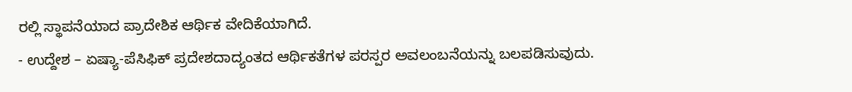ರಲ್ಲಿ ಸ್ಥಾಪನೆಯಾದ ಪ್ರಾದೇಶಿಕ ಆರ್ಥಿಕ ವೇದಿಕೆಯಾಗಿದೆ.
- ಉದ್ದೇಶ – ಏಷ್ಯಾ-ಪೆಸಿಫಿಕ್ ಪ್ರದೇಶದಾದ್ಯಂತದ ಆರ್ಥಿಕತೆಗಳ ಪರಸ್ಪರ ಅವಲಂಬನೆಯನ್ನು ಬಲಪಡಿಸುವುದು.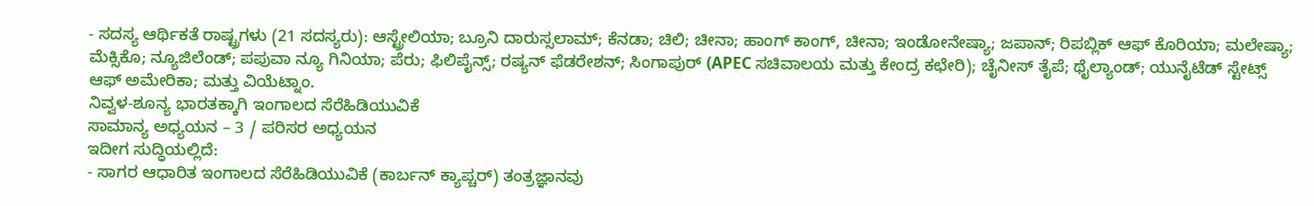- ಸದಸ್ಯ ಆರ್ಥಿಕತೆ ರಾಷ್ಟ್ರಗಳು (21 ಸದಸ್ಯರು): ಆಸ್ಟ್ರೇಲಿಯಾ; ಬ್ರೂನಿ ದಾರುಸ್ಸಲಾಮ್; ಕೆನಡಾ; ಚಿಲಿ; ಚೀನಾ; ಹಾಂಗ್ ಕಾಂಗ್, ಚೀನಾ; ಇಂಡೋನೇಷ್ಯಾ; ಜಪಾನ್; ರಿಪಬ್ಲಿಕ್ ಆಫ್ ಕೊರಿಯಾ; ಮಲೇಷ್ಯಾ; ಮೆಕ್ಸಿಕೊ; ನ್ಯೂಜಿಲೆಂಡ್; ಪಪುವಾ ನ್ಯೂ ಗಿನಿಯಾ; ಪೆರು; ಫಿಲಿಪೈನ್ಸ್; ರಷ್ಯನ್ ಫೆಡರೇಶನ್; ಸಿಂಗಾಪುರ್ (APEC ಸಚಿವಾಲಯ ಮತ್ತು ಕೇಂದ್ರ ಕಛೇರಿ); ಚೈನೀಸ್ ತೈಪೆ; ಥೈಲ್ಯಾಂಡ್; ಯುನೈಟೆಡ್ ಸ್ಟೇಟ್ಸ್ ಆಫ್ ಅಮೇರಿಕಾ; ಮತ್ತು ವಿಯೆಟ್ನಾಂ.
ನಿವ್ವಳ-ಶೂನ್ಯ ಭಾರತಕ್ಕಾಗಿ ಇಂಗಾಲದ ಸೆರೆಹಿಡಿಯುವಿಕೆ
ಸಾಮಾನ್ಯ ಅಧ್ಯಯನ – 3 / ಪರಿಸರ ಅಧ್ಯಯನ
ಇದೀಗ ಸುದ್ಧಿಯಲ್ಲಿದೆ:
- ಸಾಗರ ಆಧಾರಿತ ಇಂಗಾಲದ ಸೆರೆಹಿಡಿಯುವಿಕೆ (ಕಾರ್ಬನ್ ಕ್ಯಾಪ್ಚರ್) ತಂತ್ರಜ್ಞಾನವು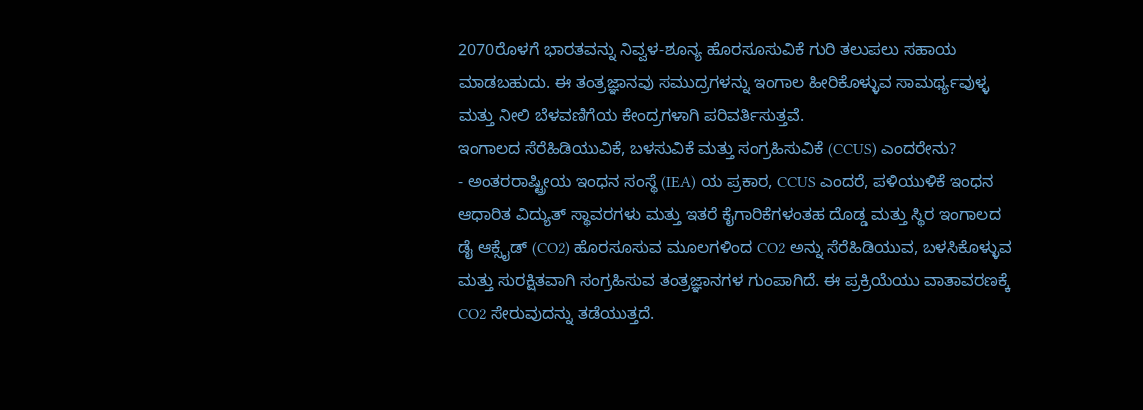2070ರೊಳಗೆ ಭಾರತವನ್ನು ನಿವ್ವಳ-ಶೂನ್ಯ ಹೊರಸೂಸುವಿಕೆ ಗುರಿ ತಲುಪಲು ಸಹಾಯ ಮಾಡಬಹುದು. ಈ ತಂತ್ರಜ್ಞಾನವು ಸಮುದ್ರಗಳನ್ನು ಇಂಗಾಲ ಹೀರಿಕೊಳ್ಳುವ ಸಾಮರ್ಥ್ಯವುಳ್ಳ ಮತ್ತು ನೀಲಿ ಬೆಳವಣಿಗೆಯ ಕೇಂದ್ರಗಳಾಗಿ ಪರಿವರ್ತಿಸುತ್ತವೆ.
ಇಂಗಾಲದ ಸೆರೆಹಿಡಿಯುವಿಕೆ, ಬಳಸುವಿಕೆ ಮತ್ತು ಸಂಗ್ರಹಿಸುವಿಕೆ (CCUS) ಎಂದರೇನು?
- ಅಂತರರಾಷ್ಟ್ರೀಯ ಇಂಧನ ಸಂಸ್ಥೆ (IEA) ಯ ಪ್ರಕಾರ, CCUS ಎಂದರೆ, ಪಳಿಯುಳಿಕೆ ಇಂಧನ ಆಧಾರಿತ ವಿದ್ಯುತ್ ಸ್ಥಾವರಗಳು ಮತ್ತು ಇತರೆ ಕೈಗಾರಿಕೆಗಳಂತಹ ದೊಡ್ಡ ಮತ್ತು ಸ್ಥಿರ ಇಂಗಾಲದ ಡೈ ಆಕ್ಸೈಡ್ (CO2) ಹೊರಸೂಸುವ ಮೂಲಗಳಿಂದ CO2 ಅನ್ನು ಸೆರೆಹಿಡಿಯುವ, ಬಳಸಿಕೊಳ್ಳುವ ಮತ್ತು ಸುರಕ್ಷಿತವಾಗಿ ಸಂಗ್ರಹಿಸುವ ತಂತ್ರಜ್ಞಾನಗಳ ಗುಂಪಾಗಿದೆ. ಈ ಪ್ರಕ್ರಿಯೆಯು ವಾತಾವರಣಕ್ಕೆ CO2 ಸೇರುವುದನ್ನು ತಡೆಯುತ್ತದೆ.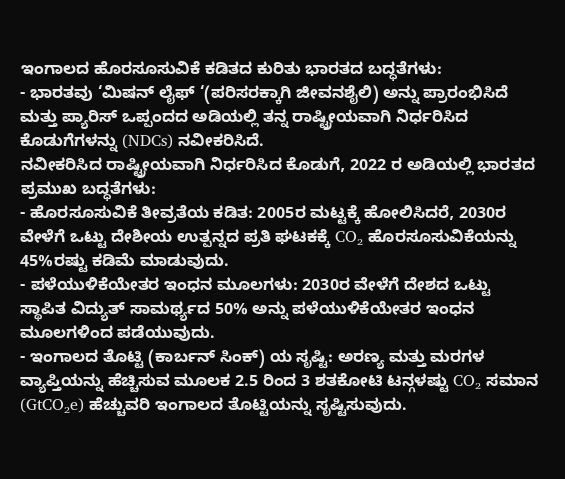ಇಂಗಾಲದ ಹೊರಸೂಸುವಿಕೆ ಕಡಿತದ ಕುರಿತು ಭಾರತದ ಬದ್ಧತೆಗಳು:
- ಭಾರತವು ‘ಮಿಷನ್ ಲೈಫ್ ‘(ಪರಿಸರಕ್ಕಾಗಿ ಜೀವನಶೈಲಿ) ಅನ್ನು ಪ್ರಾರಂಭಿಸಿದೆ ಮತ್ತು ಪ್ಯಾರಿಸ್ ಒಪ್ಪಂದದ ಅಡಿಯಲ್ಲಿ ತನ್ನ ರಾಷ್ಟ್ರೀಯವಾಗಿ ನಿರ್ಧರಿಸಿದ ಕೊಡುಗೆಗಳನ್ನು (NDCs) ನವೀಕರಿಸಿದೆ.
ನವೀಕರಿಸಿದ ರಾಷ್ಟ್ರೀಯವಾಗಿ ನಿರ್ಧರಿಸಿದ ಕೊಡುಗೆ, 2022 ರ ಅಡಿಯಲ್ಲಿ ಭಾರತದ ಪ್ರಮುಖ ಬದ್ಧತೆಗಳು:
- ಹೊರಸೂಸುವಿಕೆ ತೀವ್ರತೆಯ ಕಡಿತ: 2005ರ ಮಟ್ಟಕ್ಕೆ ಹೋಲಿಸಿದರೆ, 2030ರ ವೇಳೆಗೆ ಒಟ್ಟು ದೇಶೀಯ ಉತ್ಪನ್ನದ ಪ್ರತಿ ಘಟಕಕ್ಕೆ CO₂ ಹೊರಸೂಸುವಿಕೆಯನ್ನು 45%ರಷ್ಟು ಕಡಿಮೆ ಮಾಡುವುದು.
- ಪಳೆಯುಳಿಕೆಯೇತರ ಇಂಧನ ಮೂಲಗಳು: 2030ರ ವೇಳೆಗೆ ದೇಶದ ಒಟ್ಟು ಸ್ಥಾಪಿತ ವಿದ್ಯುತ್ ಸಾಮರ್ಥ್ಯದ 50% ಅನ್ನು ಪಳೆಯುಳಿಕೆಯೇತರ ಇಂಧನ ಮೂಲಗಳಿಂದ ಪಡೆಯುವುದು.
- ಇಂಗಾಲದ ತೊಟ್ಟಿ (ಕಾರ್ಬನ್ ಸಿಂಕ್) ಯ ಸೃಷ್ಟಿ: ಅರಣ್ಯ ಮತ್ತು ಮರಗಳ ವ್ಯಾಪ್ತಿಯನ್ನು ಹೆಚ್ಚಿಸುವ ಮೂಲಕ 2.5 ರಿಂದ 3 ಶತಕೋಟಿ ಟನ್ಗಳಷ್ಟು CO₂ ಸಮಾನ (GtCO₂e) ಹೆಚ್ಚುವರಿ ಇಂಗಾಲದ ತೊಟ್ಟಿಯನ್ನು ಸೃಷ್ಟಿಸುವುದು.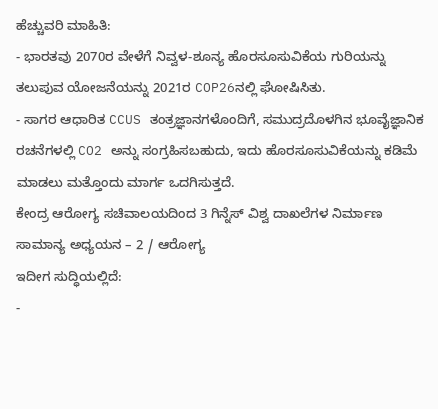ಹೆಚ್ಚುವರಿ ಮಾಹಿತಿ:
- ಭಾರತವು 2070ರ ವೇಳೆಗೆ ನಿವ್ವಳ-ಶೂನ್ಯ ಹೊರಸೂಸುವಿಕೆಯ ಗುರಿಯನ್ನು ತಲುಪುವ ಯೋಜನೆಯನ್ನು 2021ರ COP26ನಲ್ಲಿ ಘೋಷಿಸಿತು.
- ಸಾಗರ ಆಧಾರಿತ CCUS ತಂತ್ರಜ್ಞಾನಗಳೊಂದಿಗೆ, ಸಮುದ್ರದೊಳಗಿನ ಭೂವೈಜ್ಞಾನಿಕ ರಚನೆಗಳಲ್ಲಿ CO2 ಅನ್ನು ಸಂಗ್ರಹಿಸಬಹುದು, ಇದು ಹೊರಸೂಸುವಿಕೆಯನ್ನು ಕಡಿಮೆ ಮಾಡಲು ಮತ್ತೊಂದು ಮಾರ್ಗ ಒದಗಿಸುತ್ತದೆ.
ಕೇಂದ್ರ ಆರೋಗ್ಯ ಸಚಿವಾಲಯದಿಂದ 3 ಗಿನ್ನೆಸ್ ವಿಶ್ವ ದಾಖಲೆಗಳ ನಿರ್ಮಾಣ
ಸಾಮಾನ್ಯ ಅಧ್ಯಯನ – 2 / ಆರೋಗ್ಯ
ಇದೀಗ ಸುದ್ಧಿಯಲ್ಲಿದೆ:
-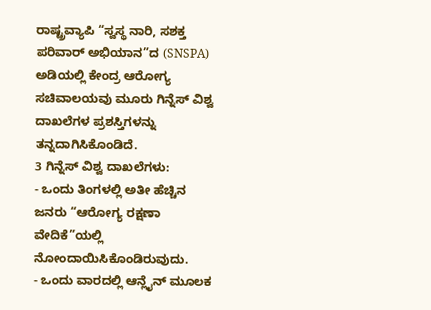ರಾಷ್ಟ್ರವ್ಯಾಪಿ “ಸ್ವಸ್ಥ ನಾರಿ, ಸಶಕ್ತ ಪರಿವಾರ್ ಅಭಿಯಾನ”ದ (SNSPA) ಅಡಿಯಲ್ಲಿ ಕೇಂದ್ರ ಆರೋಗ್ಯ ಸಚಿವಾಲಯವು ಮೂರು ಗಿನ್ನೆಸ್ ವಿಶ್ವ ದಾಖಲೆಗಳ ಪ್ರಶಸ್ತಿಗಳನ್ನು ತನ್ನದಾಗಿಸಿಕೊಂಡಿದೆ.
3 ಗಿನ್ನೆಸ್ ವಿಶ್ವ ದಾಖಲೆಗಳು:
- ಒಂದು ತಿಂಗಳಲ್ಲಿ ಅತೀ ಹೆಚ್ಚಿನ ಜನರು “ಆರೋಗ್ಯ ರಕ್ಷಣಾ ವೇದಿಕೆ”ಯಲ್ಲಿ ನೋಂದಾಯಿಸಿಕೊಂಡಿರುವುದು.
- ಒಂದು ವಾರದಲ್ಲಿ ಆನ್ಲೈನ್ ಮೂಲಕ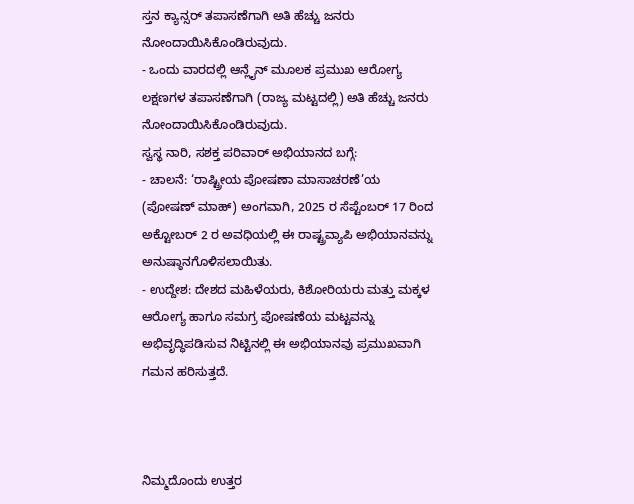ಸ್ತನ ಕ್ಯಾನ್ಸರ್ ತಪಾಸಣೆಗಾಗಿ ಅತಿ ಹೆಚ್ಚು ಜನರು ನೋಂದಾಯಿಸಿಕೊಂಡಿರುವುದು.
- ಒಂದು ವಾರದಲ್ಲಿ ಆನ್ಲೈನ್ ಮೂಲಕ ಪ್ರಮುಖ ಆರೋಗ್ಯ ಲಕ್ಷಣಗಳ ತಪಾಸಣೆಗಾಗಿ (ರಾಜ್ಯ ಮಟ್ಟದಲ್ಲಿ) ಅತಿ ಹೆಚ್ಚು ಜನರು ನೋಂದಾಯಿಸಿಕೊಂಡಿರುವುದು.
ಸ್ವಸ್ಥ ನಾರಿ, ಸಶಕ್ತ ಪರಿವಾರ್ ಅಭಿಯಾನದ ಬಗ್ಗೆ:
- ಚಾಲನೆ: ‘ರಾಷ್ಟ್ರೀಯ ಪೋಷಣಾ ಮಾಸಾಚರಣೆ’ಯ (ಪೋಷಣ್ ಮಾಹ್) ಅಂಗವಾಗಿ, 2025 ರ ಸೆಪ್ಟೆಂಬರ್ 17 ರಿಂದ ಅಕ್ಟೋಬರ್ 2 ರ ಅವಧಿಯಲ್ಲಿ ಈ ರಾಷ್ಟ್ರವ್ಯಾಪಿ ಅಭಿಯಾನವನ್ನು ಅನುಷ್ಠಾನಗೊಳಿಸಲಾಯಿತು.
- ಉದ್ದೇಶ: ದೇಶದ ಮಹಿಳೆಯರು, ಕಿಶೋರಿಯರು ಮತ್ತು ಮಕ್ಕಳ ಆರೋಗ್ಯ ಹಾಗೂ ಸಮಗ್ರ ಪೋಷಣೆಯ ಮಟ್ಟವನ್ನು ಅಭಿವೃದ್ಧಿಪಡಿಸುವ ನಿಟ್ಟಿನಲ್ಲಿ ಈ ಅಭಿಯಾನವು ಪ್ರಮುಖವಾಗಿ ಗಮನ ಹರಿಸುತ್ತದೆ.



ನಿಮ್ಮದೊಂದು ಉತ್ತರ